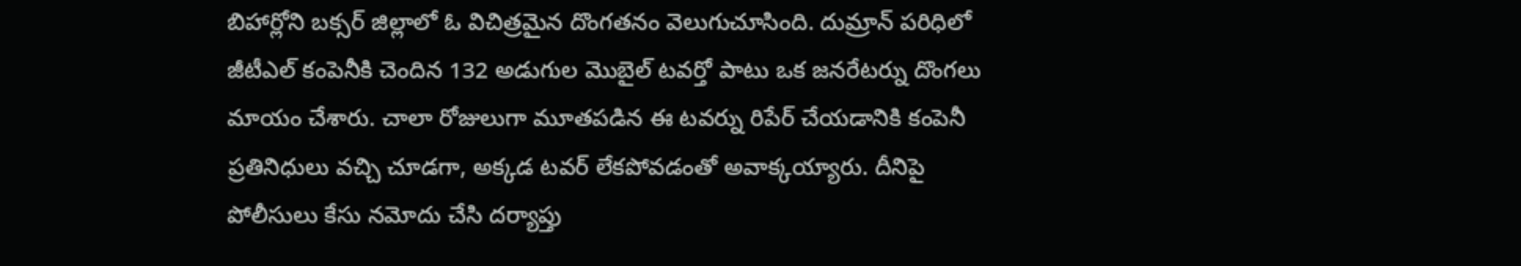బిహార్లోని బక్సర్ జిల్లాలో ఓ విచిత్రమైన దొంగతనం వెలుగుచూసింది. దుమ్రాన్ పరిధిలో జీటీఎల్ కంపెనీకి చెందిన 132 అడుగుల మొబైల్ టవర్తో పాటు ఒక జనరేటర్ను దొంగలు మాయం చేశారు. చాలా రోజులుగా మూతపడిన ఈ టవర్ను రిపేర్ చేయడానికి కంపెనీ ప్రతినిధులు వచ్చి చూడగా, అక్కడ టవర్ లేకపోవడంతో అవాక్కయ్యారు. దీనిపై పోలీసులు కేసు నమోదు చేసి దర్యాప్తు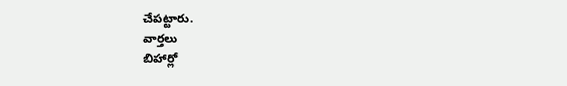చేపట్టారు.
వార్తలు
బిహార్లో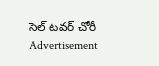సెల్ టవర్ చోరీ
Advertisement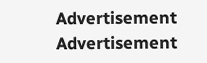Advertisement
Advertisement